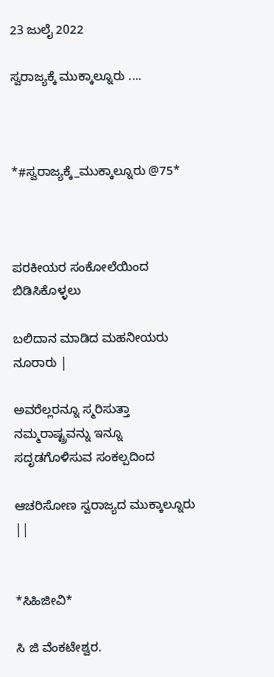23 ಜುಲೈ 2022

ಸ್ವರಾಜ್ಯಕ್ಕೆ ಮುಕ್ಕಾಲ್ನೂರು ....



*#ಸ್ವರಾಜ್ಯಕ್ಕೆ_ಮುಕ್ಕಾಲ್ನೂರು @75*



ಪರಕೀಯರ ಸಂಕೋಲೆಯಿಂದ ಬಿಡಿಸಿಕೊಳ್ಳಲು

ಬಲಿದಾನ ಮಾಡಿದ ಮಹನೀಯರು ನೂರಾರು |

ಅವರೆಲ್ಲರನ್ನೂ ಸ್ಮರಿಸುತ್ತಾ ನಮ್ಮರಾಷ್ಟ್ರವನ್ನು ಇನ್ನೂ ಸದೃಡಗೊಳಿಸುವ ಸಂಕಲ್ಪದಿಂದ

ಆಚರಿಸೋಣ ಸ್ವರಾಜ್ಯದ ಮುಕ್ಕಾಲ್ನೂರು ||


*ಸಿಹಿಜೀವಿ*

ಸಿ ಜಿ ವೆಂಕಟೇಶ್ವರ.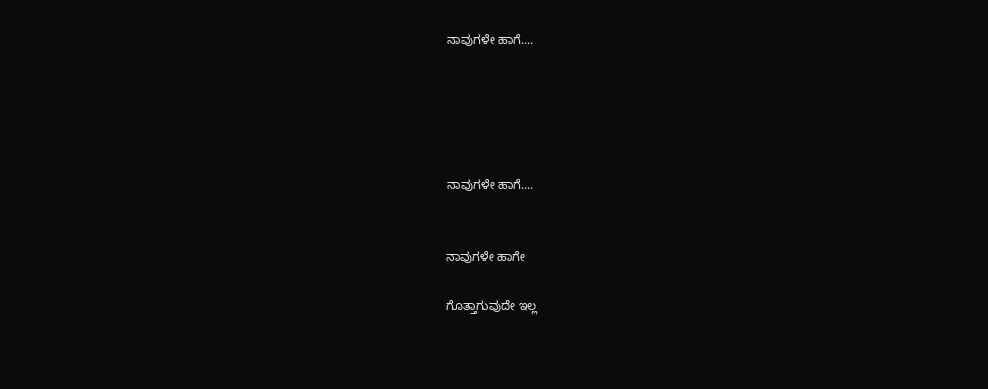ನಾವುಗಳೇ ಹಾಗೆ....





ನಾವುಗಳೇ ಹಾಗೆ....


ನಾವುಗಳೇ ಹಾಗೇ

ಗೊತ್ತಾಗುವುದೇ ಇಲ್ಲ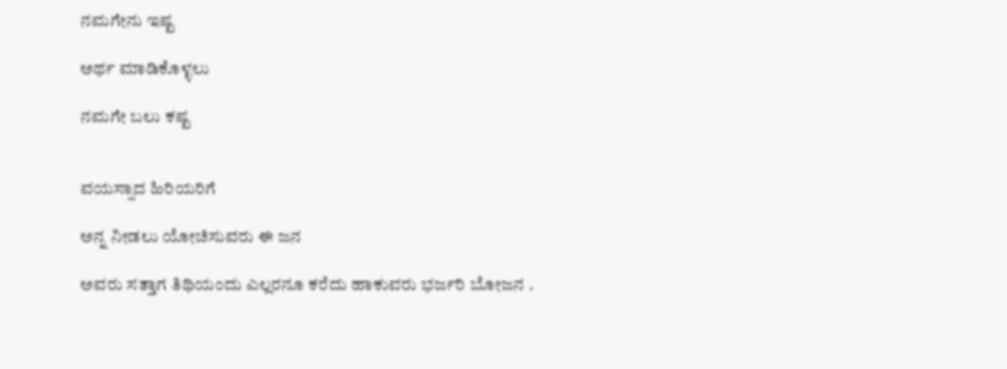ನಮಗೇನು ಇಷ್ಟ

ಅರ್ಥ ಮಾಡಿಕೊಳ್ಳಲು

ನಮಗೇ ಬಲು ಕಷ್ಟ


ವಯಸ್ಸಾದ ಹಿರಿಯರಿಗೆ

ಅನ್ನ ನೀಡಲು ಯೋಚಿಸುವರು ಈ ಜನ

ಅವರು ಸತ್ತಾಗ ತಿಥಿಯಂದು ಎಲ್ಲರನೂ ಕರೆದು ಹಾಕುವರು ಭರ್ಜರಿ ಬೋಜನ .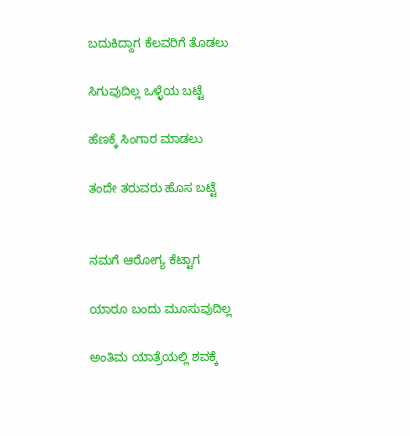ಬದುಕಿದ್ದಾಗ ಕೆಲವರಿಗೆ ತೊಡಲು

ಸಿಗುವುದಿಲ್ಲ ಒಳ್ಳೆಯ ಬಟ್ಟೆ

ಹೆಣಕ್ಕೆ ಸಿಂಗಾರ ಮಾಡಲು

ತಂದೇ ತರುವರು ಹೊಸ ಬಟ್ಟೆ


ನಮಗೆ ಆರೋಗ್ಯ ಕೆಟ್ಟಾಗ

ಯಾರೂ ಬಂದು ಮೂಸುವುದಿಲ್ಲ

ಅಂತಿಮ ಯಾತ್ರೆಯಲ್ಲಿ ಶವಕ್ಕೆ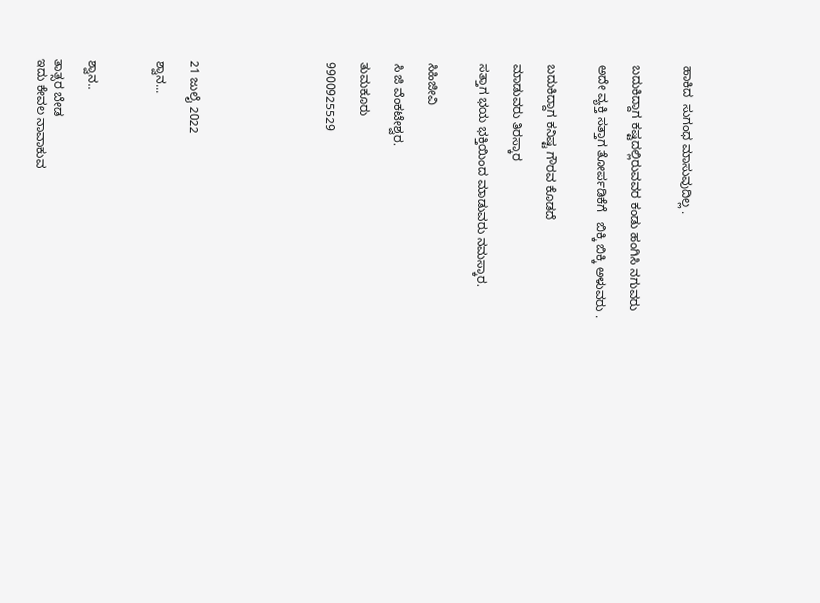ಹಾಕಿದ  ಸುಗಂಧ ಮಾಸುವುದಿಲ್ಲ .


ಬದುಕಿದ್ದಾಗ ಕಷ್ಟದಲ್ಲಿರುವವರ ಕಂಡು ಹಂಗಿಸಿ ನಗುವರು

ಅದೇ ವ್ಯಕ್ತಿ ಸತ್ತಾಗ ತೋರ್ಪಡಿಕೆಗೆ   ಬಿಕ್ಕಿ ಬಿಕ್ಕಿ ಅಳುವರು .


ಬದುಕಿದ್ದಾಗ ಕನಿಷ್ಟ ಗೌರವ ಕೊಡದೆ

ಮಾಡುವರು ತಿರಸ್ಕಾರ

ಸತ್ತಾಗ ಭಯ ಭಕ್ತಿಯಿಂದ ಮಾಡುವರು ನಮಸ್ಕಾರ.


ಸಿಹಿಜೀವಿ

ಸಿ ಜಿ ವೆಂಕಟೇಶ್ವರ.

ತುಮಕೂರು

9900925529







21 ಜುಲೈ 2022

ಶ್ವಾನ...



ಶ್ವಾನ..

ತಾತ್ಸರ ಬೇಡ
ಇದು ಕೇವಲ ನಾವಾಕುವ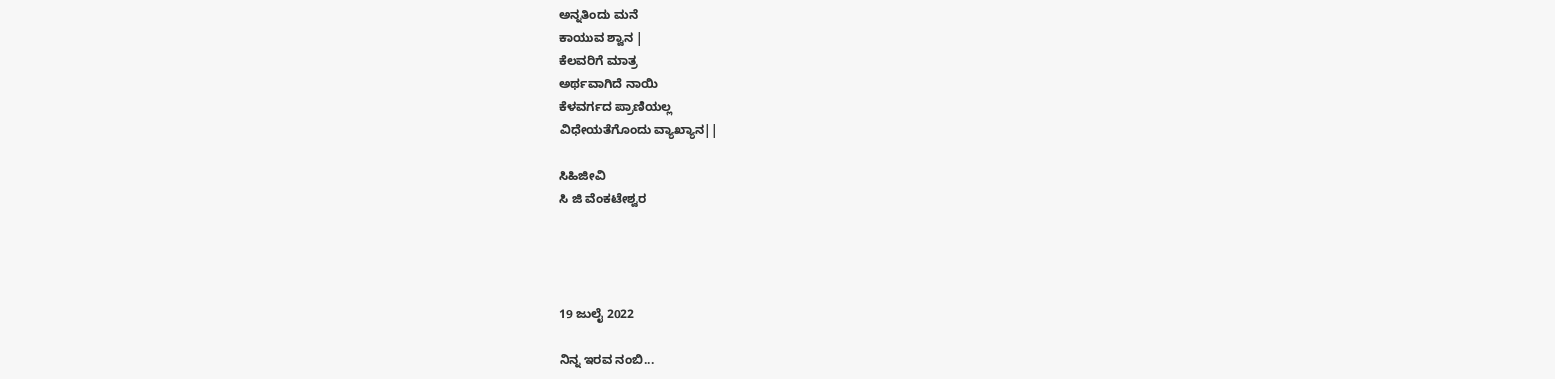ಅನ್ನತಿಂದು ಮನೆ
ಕಾಯುವ ಶ್ವಾನ |
ಕೆಲವರಿಗೆ ಮಾತ್ರ
ಅರ್ಥವಾಗಿದೆ ನಾಯಿ
ಕೆಳವರ್ಗದ ಪ್ರಾಣಿಯಲ್ಲ
ವಿಧೇಯತೆಗೊಂದು ವ್ಯಾಖ್ಯಾನ||

ಸಿಹಿಜೀವಿ
ಸಿ ಜಿ ವೆಂಕಟೇಶ್ವರ




19 ಜುಲೈ 2022

ನಿನ್ನ ಇರವ ನಂಬಿ...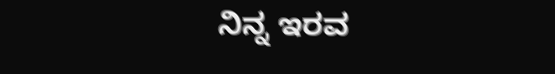ನಿನ್ನ ಇರವ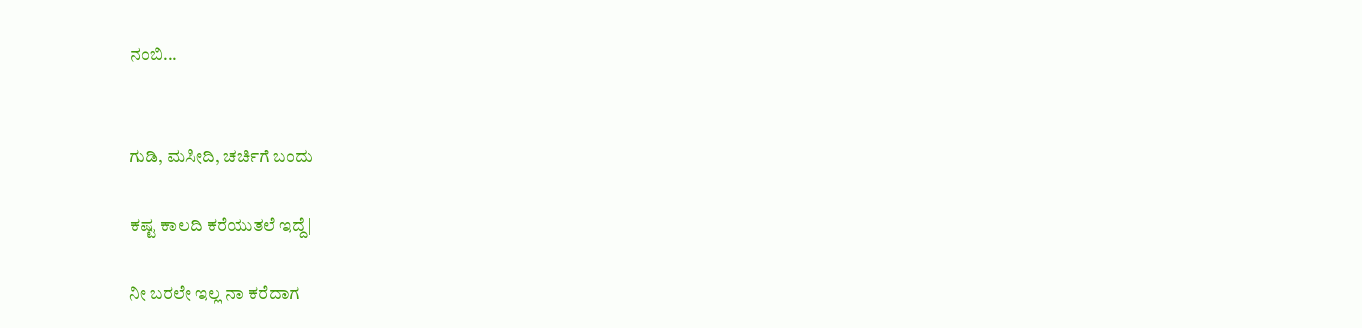ನಂಬಿ...


ಗುಡಿ, ಮಸೀದಿ, ಚರ್ಚಿಗೆ ಬಂದು

ಕಷ್ಟ ಕಾಲದಿ ಕರೆಯುತಲೆ ಇದ್ದೆ|

ನೀ ಬರಲೇ ಇಲ್ಲ ನಾ ಕರೆದಾಗ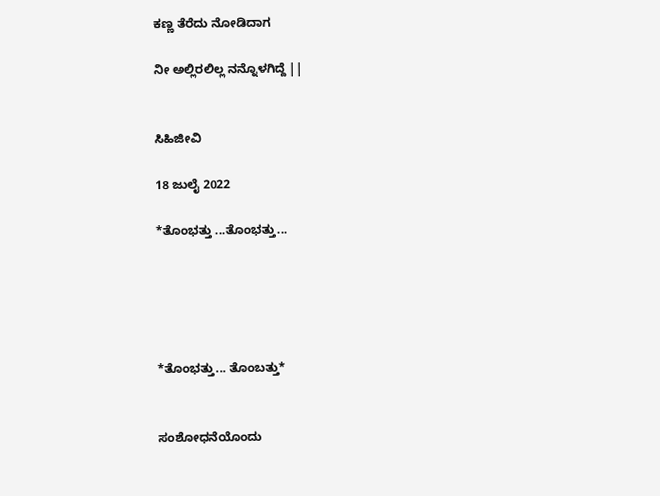ಕಣ್ಣ ತೆರೆದು ನೋಡಿದಾಗ

ನೀ ಅಲ್ಲಿರಲಿಲ್ಲ ನನ್ನೊಳಗಿದ್ದೆ ||


ಸಿಹಿಜೀವಿ

18 ಜುಲೈ 2022

*ತೊಂಭತ್ತು ...ತೊಂಭತ್ತು...





*ತೊಂಭತ್ತು... ತೊಂಬತ್ತು*


ಸಂಶೋಧನೆಯೊಂದು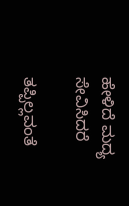ಹೇಳಿದೆ ಮದ್ಯ ಸೇವಿಸಿದರೆ

ತಪ್ಪಿಲ್ಲವಂತೆ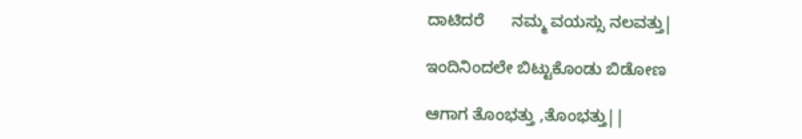ದಾಟಿದರೆ      ನಮ್ಮ ವಯಸ್ಸು ನಲವತ್ತು|

ಇಂದಿನಿಂದಲೇ ಬಿಟ್ಟುಕೊಂಡು ಬಿಡೋಣ

ಆಗಾಗ ತೊಂಭತ್ತು ,ತೊಂಭತ್ತು||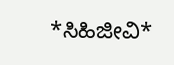*ಸಿಹಿಜೀವಿ*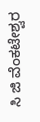ಸಿ ಜಿ ವೆಂಕಟೇಶ್ವರ